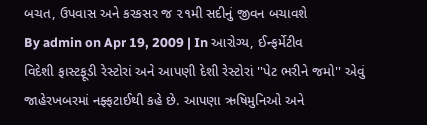બચત, ઉપવાસ અને કરકસર જ ૨૧મી સદીનું જીવન બચાવશે
By admin on Apr 19, 2009 | In આરોગ્ય, ઈન્ફર્મેટીવ
વિદેશી ફાસ્ટફૂડી રેસ્ટોરાં અને આપણી દેશી રેસ્ટોરાં ''પેટ ભરીને જમો'' એવું જાહેરખબરમાં નફ્ફટાઈથી કહે છે. આપણા ઋષિમુનિઓ અને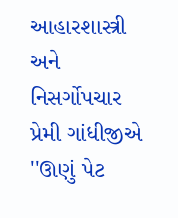આહારશાસ્ત્રી અને નિસર્ગોપચાર પ્રેમી ગાંધીજીએ ''ઊણું પેટ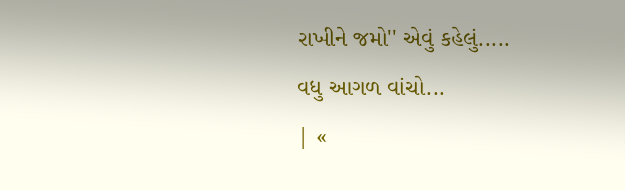રાખીને જમો'' એવું કહેલું.....
વધુ આગળ વાંચો...
| «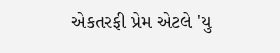એકતરફી પ્રેમ એટલે 'યુ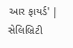આર ફાયર્ડ' | સેલિબ્રિટી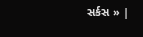સર્કસ » |